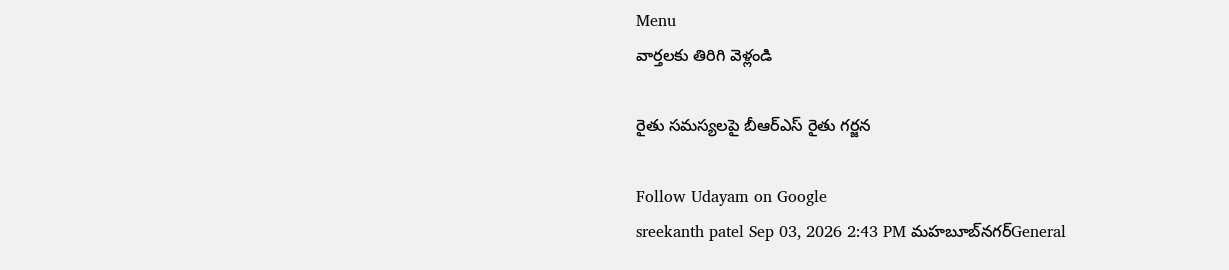Menu
వార్తలకు తిరిగి వెళ్లండి

రైతు సమస్యలపై బీఆర్ఎస్ రైతు గర్జన

Follow Udayam on Google
sreekanth patel Sep 03, 2026 2:43 PM మహబూబ్‌నగర్General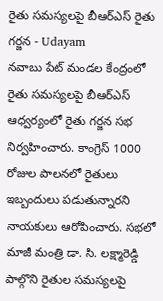రైతు సమస్యలపై బీఆర్ఎస్ రైతు గర్జన - Udayam
నవాబు పేట్ మండల కేంద్రంలో రైతు సమస్యలపై బీఆర్ఎస్ ఆధ్వర్యంలో రైతు గర్జన సభ నిర్వహించారు. కాంగ్రెస్ 1000 రోజుల పాలనలో రైతులు ఇబ్బందులు పడుతున్నారని నాయకులు ఆరోపించారు. సభలో మాజీ మంత్రి డా. సి. లక్ష్మారెడ్డి పాల్గొని రైతుల సమస్యలపై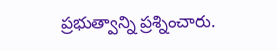ప్రభుత్వాన్ని ప్రశ్నించారు.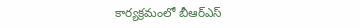కార్యక్రమంలో బీఆర్ఎస్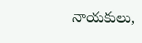నాయకులు,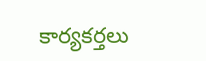కార్యకర్తలు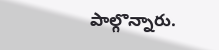పాల్గొన్నారు.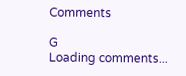Comments

G
Loading comments...